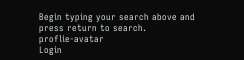Begin typing your search above and press return to search.
proflie-avatar
Login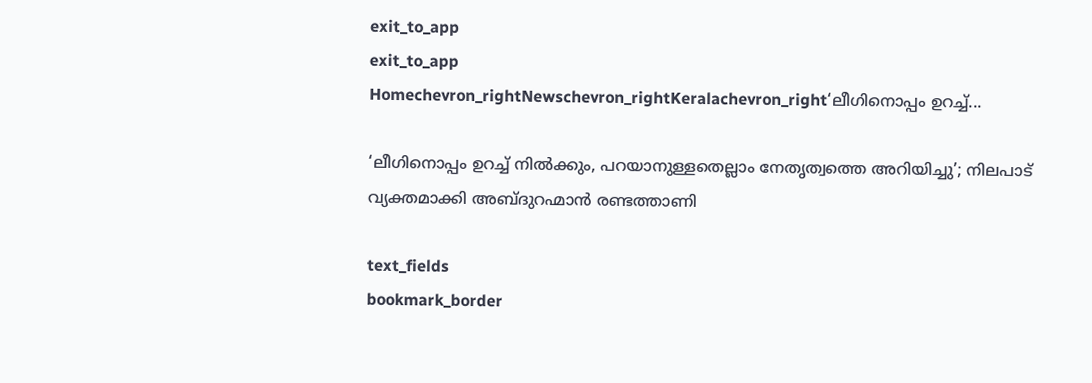exit_to_app
exit_to_app
Homechevron_rightNewschevron_rightKeralachevron_right‘ലീഗിനൊപ്പം ഉറച്ച്...

‘ലീഗിനൊപ്പം ഉറച്ച് നിൽക്കും, പറയാനുള്ളതെല്ലാം നേതൃത്വത്തെ അറിയിച്ചു’; നിലപാട് വ്യക്തമാക്കി അബ്ദുറഹ്മാൻ രണ്ടത്താണി

text_fields
bookmark_border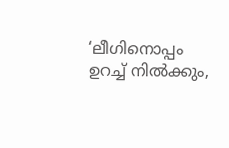‘ലീഗിനൊപ്പം ഉറച്ച് നിൽക്കും,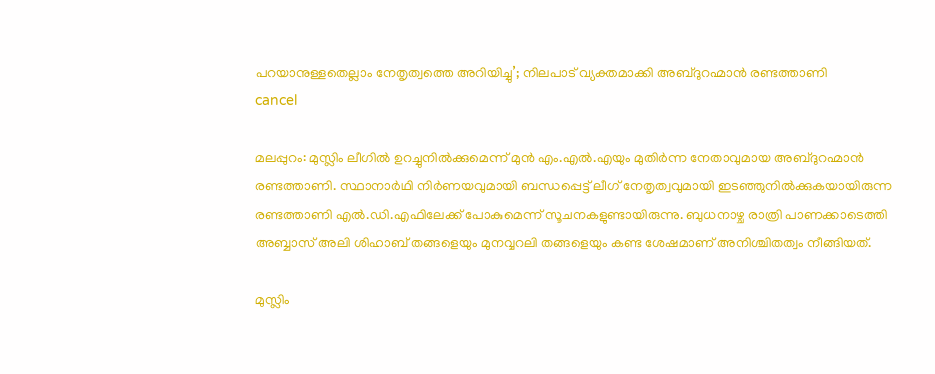പറയാനുള്ളതെല്ലാം നേതൃത്വത്തെ അറിയിച്ചു’; നിലപാട് വ്യക്തമാക്കി അബ്ദുറഹ്മാൻ രണ്ടത്താണി
cancel

മലപ്പുറം: മുസ്ലിം ലീഗിൽ ഉറച്ചുനിൽക്കുമെന്ന് മുൻ എം.എൽ.എയും മുതിർന്ന നേതാവുമായ അബ്ദുറഹ്മാൻ രണ്ടത്താണി. സ്ഥാനാർഥി നിർണയവുമായി ബന്ധപ്പെട്ട് ലീഗ് നേതൃത്വവുമായി ഇടഞ്ഞുനിൽക്കുകയായിരുന്ന രണ്ടത്താണി എൽ.ഡി.എഫിലേക്ക് പോകുമെന്ന് സൂചനകളുണ്ടായിരുന്നു. ബുധനാഴ്ച രാത്രി പാണക്കാടെത്തി അബ്ബാസ് അലി ശിഹാബ് തങ്ങളെയും മുനവ്വറലി തങ്ങളെയും കണ്ട ശേഷമാണ് അനിശ്ചിതത്വം നീങ്ങിയത്.

മുസ്ലിം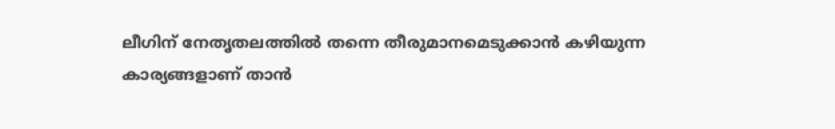ലീഗിന് നേതൃതലത്തിൽ തന്നെ തീരുമാനമെടുക്കാൻ കഴിയുന്ന കാര്യങ്ങളാണ് താൻ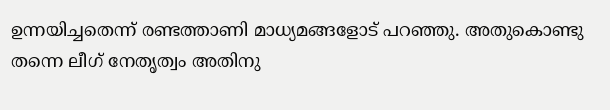ഉന്നയിച്ചതെന്ന് രണ്ടത്താണി മാധ്യമങ്ങളോട് പറഞ്ഞു. അതുകൊണ്ടു തന്നെ ലീഗ് നേതൃത്വം അതിനു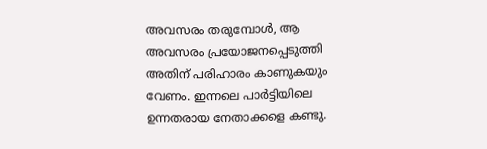അവസരം തരുമ്പോൾ, ആ അവസരം പ്രയോജനപ്പെടുത്തി അതിന് പരിഹാരം കാണുകയും വേണം. ഇന്നലെ പാർട്ടിയിലെ ഉന്നതരായ നേതാക്കളെ കണ്ടു.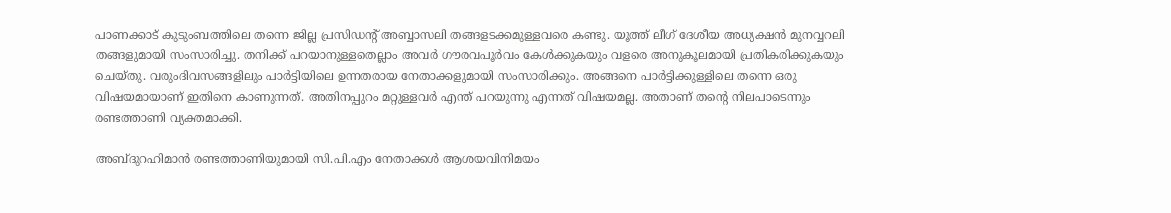പാണക്കാട് കുടുംബത്തിലെ തന്നെ ജില്ല പ്രസിഡന്‍റ് അബ്ബാസലി തങ്ങളടക്കമുള്ളവരെ കണ്ടു. യൂത്ത് ലീഗ് ദേശീയ അധ്യക്ഷൻ മുനവ്വറലി തങ്ങളുമായി സംസാരിച്ചു. തനിക്ക് പറയാനുള്ളതെല്ലാം അവർ ഗൗരവപൂർവം കേൾക്കുകയും വളരെ അനുകൂലമായി പ്രതികരിക്കുകയും ചെയ്തു. വരുംദിവസങ്ങളിലും പാർട്ടിയിലെ ഉന്നതരായ നേതാക്കളുമായി സംസാരിക്കും. അങ്ങനെ പാർട്ടിക്കുള്ളിലെ തന്നെ ഒരു വിഷയമായാണ് ഇതിനെ കാണുന്നത്. അതിനപ്പുറം മറ്റുള്ളവർ എന്ത് പറയുന്നു എന്നത് വിഷയമല്ല. അതാണ് തന്‍റെ നിലപാടെന്നും രണ്ടത്താണി വ്യക്തമാക്കി.

അബ്ദുറഹിമാൻ രണ്ടത്താണിയുമായി സി.പി.എം നേതാക്കൾ ആശയവിനിമയം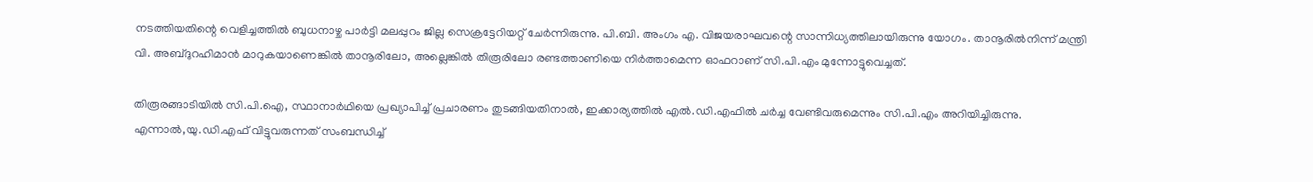നടത്തിയതിന്റെ വെളിച്ചത്തിൽ ബുധനാഴ്ച പാർട്ടി മലപ്പുറം ജില്ല സെക്രട്ടേറിയറ്റ് ചേർന്നിരുന്നു. പി.ബി. അംഗം എ. വിജയരാഘവന്റെ സാന്നിധ്യത്തിലായിരുന്നു യോഗം. താനൂരിൽനിന്ന് മന്ത്രി വി. അബ്ദുറഹിമാൻ മാറുകയാണെങ്കിൽ താനൂരിലോ, അല്ലെങ്കിൽ തിരൂരിലോ രണ്ടത്താണിയെ നിർത്താമെന്ന ഓഫറാണ് സി.പി.എം മുന്നോട്ടുവെച്ചത്.

തിരൂരങ്ങാടിയിൽ സി.പി.ഐ, സ്ഥാനാർഥിയെ പ്രഖ്യാപിച്ച് പ്രചാരണം തുടങ്ങിയതിനാൽ, ഇക്കാര്യത്തിൽ എൽ.ഡി.എഫിൽ ചർച്ച വേണ്ടിവരുമെന്നും സി.പി.എം അറിയിച്ചിരുന്നു. എന്നാൽ,യു.ഡി.എഫ് വിട്ടുവരുന്നത് സംബന്ധിച്ച്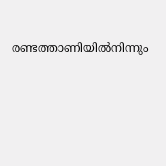രണ്ടത്താണിയിൽനിന്നും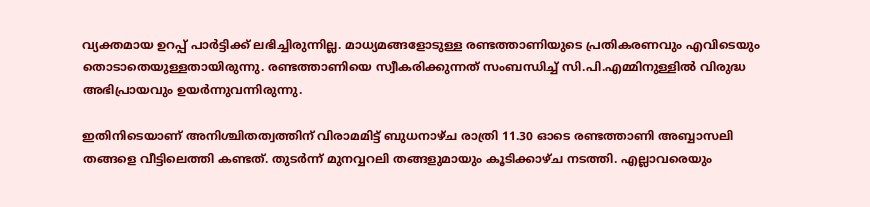വ്യക്തമായ ഉറപ്പ് പാർട്ടിക്ക് ലഭിച്ചിരുന്നില്ല. മാധ്യമങ്ങളോടുള്ള രണ്ടത്താണിയുടെ പ്രതികരണവും എവിടെയും തൊടാതെയുള്ളതായിരുന്നു. രണ്ടത്താണിയെ സ്വീകരിക്കുന്നത് സംബന്ധിച്ച് സി.പി.എമ്മിനുള്ളിൽ വിരുദ്ധ അഭിപ്രായവും ഉയർന്നുവന്നിരുന്നു.

ഇതിനിടെയാണ് അനിശ്ചിതത്വത്തിന് വിരാമമിട്ട് ബുധനാഴ്ച രാത്രി 11.30 ഓടെ രണ്ടത്താണി അബ്ബാസലി തങ്ങളെ വീട്ടിലെത്തി കണ്ടത്. തുടർന്ന് മുനവ്വറലി തങ്ങളുമായും കൂടിക്കാഴ്ച നടത്തി. എല്ലാവരെയും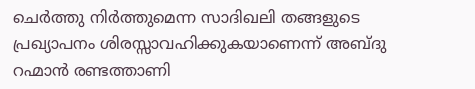ചെർത്തു നിർത്തുമെന്ന സാദിഖലി തങ്ങളുടെ പ്രഖ്യാപനം ശിരസ്സാവഹിക്കുകയാണെന്ന് അബ്ദു റഹ്മാൻ രണ്ടത്താണി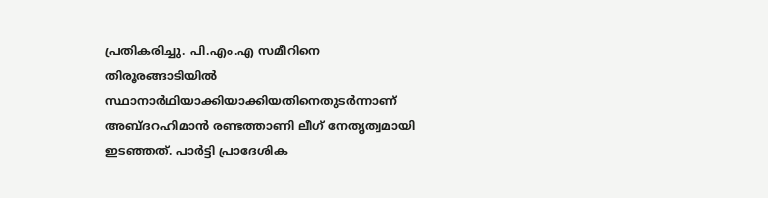പ്രതികരിച്ചു. പി.എം.എ സമീറിനെ തിരൂരങ്ങാടിയിൽ സ്ഥാനാർഥിയാക്കിയാക്കിയതിനെതുടർന്നാണ് അബ്ദറഹിമാൻ രണ്ടത്താണി ലീഗ് നേതൃത്വമായി ഇടഞ്ഞത്. പാർട്ടി പ്രാദേശിക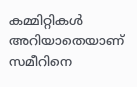കമ്മിറ്റികൾ അറിയാതെയാണ് സമീറിനെ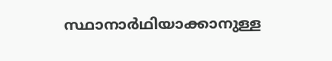സ്ഥാനാർഥിയാക്കാനുള്ള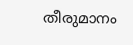തീരുമാനം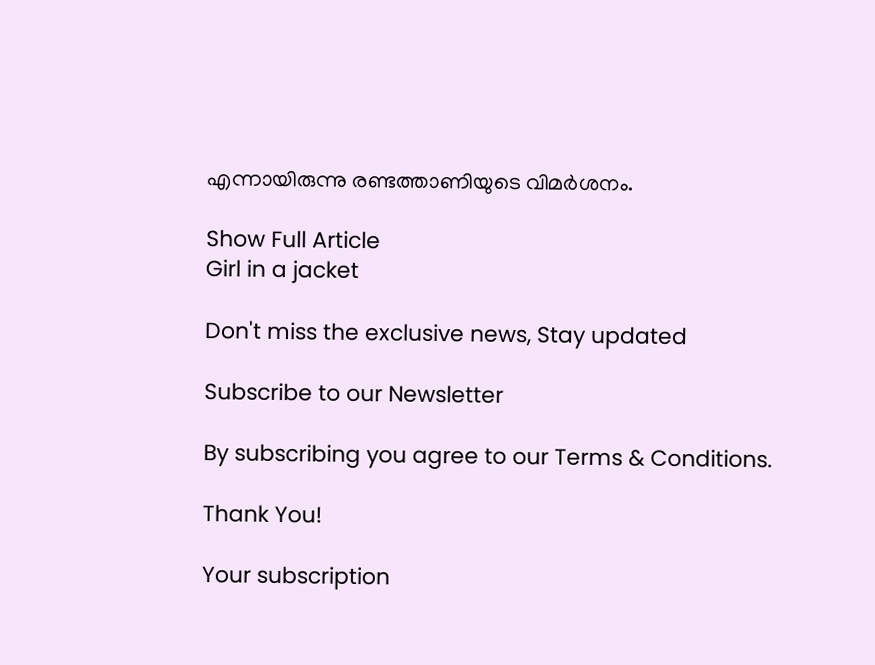എന്നായിരുന്നു രണ്ടത്താണിയുടെ വിമർശനം.

Show Full Article
Girl in a jacket

Don't miss the exclusive news, Stay updated

Subscribe to our Newsletter

By subscribing you agree to our Terms & Conditions.

Thank You!

Your subscription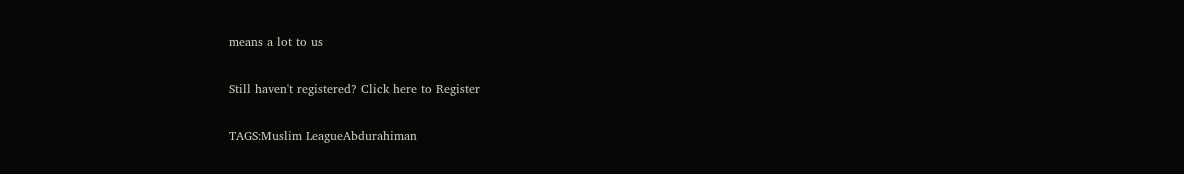means a lot to us

Still haven't registered? Click here to Register

TAGS:Muslim LeagueAbdurahiman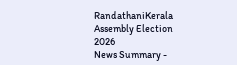RandathaniKerala Assembly Election 2026
News Summary -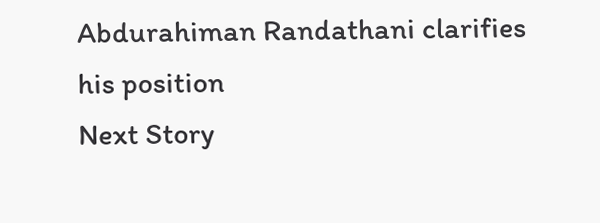Abdurahiman Randathani clarifies his position
Next Story